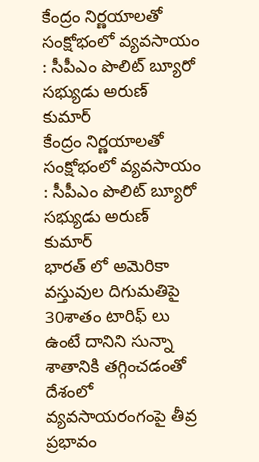కేంద్రం నిర్ణయాలతో సంక్షోభంలో వ్యవసాయం : సీపీఎం పొలిట్ బ్యూరో సభ్యుడు అరుణ్ కుమార్
కేంద్రం నిర్ణయాలతో సంక్షోభంలో వ్యవసాయం : సీపీఎం పొలిట్ బ్యూరో సభ్యుడు అరుణ్ కుమార్
భారత్ లో అమెరికా వస్తువుల దిగుమతిపై 30శాతం టారిఫ్ లు ఉంటే దానిని సున్నా శాతానికి తగ్గించడంతో దేశంలో వ్యవసాయరంగంపై తీవ్ర ప్రభావం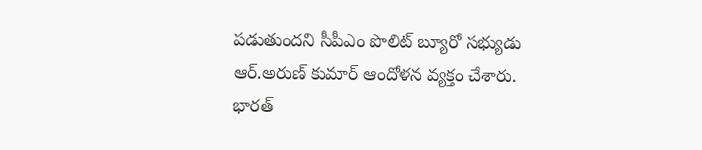పడుతుందని సీపీఎం పొలిట్ బ్యూరో సభ్యుడు ఆర్.అరుణ్ కుమార్ ఆందోళన వ్యక్తం చేశారు.
భారత్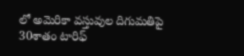లో అమెరికా వస్తువుల దిగుమతిపై 30శాతం టారిఫ్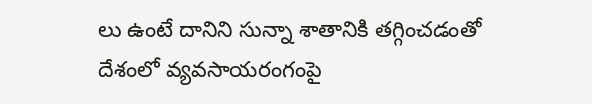లు ఉంటే దానిని సున్నా శాతానికి తగ్గించడంతో దేశంలో వ్యవసాయరంగంపై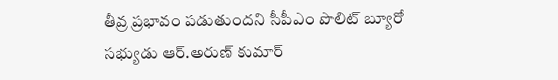తీవ్ర ప్రభావం పడుతుందని సీపీఎం పొలిట్ బ్యూరో సభ్యుడు ఆర్.అరుణ్ కుమార్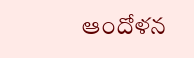ఆందోళన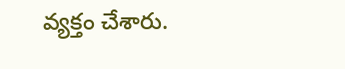వ్యక్తం చేశారు.